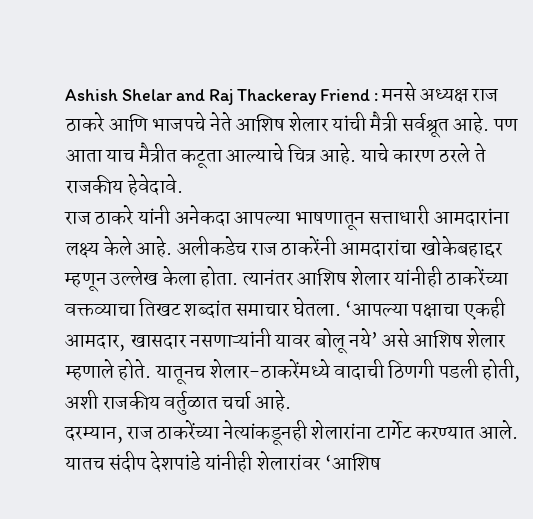Ashish Shelar and Raj Thackeray Friend : मनसे अध्यक्ष राज ठाकरे आणि भाजपचे नेते आशिष शेलार यांची मैत्री सर्वश्रूत आहे. पण आता याच मैत्रीत कटूता आल्याचे चित्र आहे. याचे कारण ठरले ते राजकीय हेवेदावे.
राज ठाकरे यांनी अनेकदा आपल्या भाषणातून सत्ताधारी आमदारांना लक्ष्य केले आहे. अलीकडेच राज ठाकरेंनी आमदारांचा खोकेबहाद्दर म्हणून उल्लेख केला होता. त्यानंतर आशिष शेलार यांनीही ठाकरेंच्या वक्तव्याचा तिखट शब्दांत समाचार घेतला. ‘आपल्या पक्षाचा एकही आमदार, खासदार नसणाऱ्यांनी यावर बोलू नये’ असे आशिष शेलार म्हणाले होते. यातूनच शेलार-ठाकरेंमध्ये वादाची ठिणगी पडली होती, अशी राजकीय वर्तुळात चर्चा आहे.
दरम्यान, राज ठाकरेंच्या नेत्यांकडूनही शेलारांना टार्गेट करण्यात आले. यातच संदीप देशपांडे यांनीही शेलारांवर ‘आशिष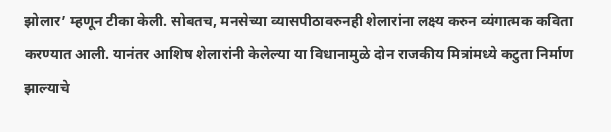झोलार’ म्हणून टीका केली. सोबतच, मनसेच्या व्यासपीठावरुनही शेलारांना लक्ष्य करुन व्यंगात्मक कविता करण्यात आली. यानंतर आशिष शेलारांनी केलेल्या या विधानामुळे दोन राजकीय मित्रांमध्ये कटुता निर्माण झाल्याचे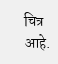चित्र आहे.